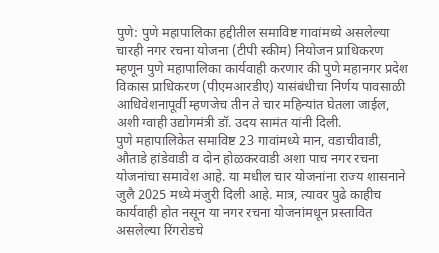पुणे: पुणे महापालिका हद्दीतील समाविष्ट गावांमध्ये असलेल्या चारही नगर रचना योजना (टीपी स्कीम) नियोजन प्राधिकरण म्हणून पुणे महापालिका कार्यवाही करणार की पुणे महानगर प्रदेश विकास प्राधिकरण (पीएमआरडीए) यासंबंधीचा निर्णय पावसाळी आधिवेशनापूर्वी म्हणजेच तीन ते चार महिन्यांत घेतला जाईल, अशी ग्वाही उद्योगमंत्री डॉ. उदय सामंत यांनी दिली.
पुणे महापालिकेत समाविष्ट 23 गावांमध्ये मान, वडाचीवाडी, औताडे हांडेवाडी व दोन होळकरवाडी अशा पाच नगर रचना योजनांचा समावेश आहे. या मधील चार योजनांना राज्य शासनाने जुलै 2025 मध्ये मंजुरी दिली आहे. मात्र, त्यावर पुढे काहीच कार्यवाही होत नसून या नगर रचना योजनांमधून प्रस्तावित असलेल्या रिंगरोडचे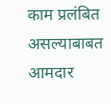काम प्रलंबित असल्याबाबत आमदार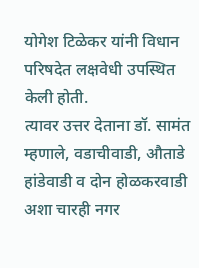योगेश टिळेकर यांनी विधान परिषदेत लक्षवेधी उपस्थित केली होती.
त्यावर उत्तर देताना डॉ. सामंत म्हणाले, वडाचीवाडी, औताडे हांडेवाडी व दोन होळकरवाडी अशा चारही नगर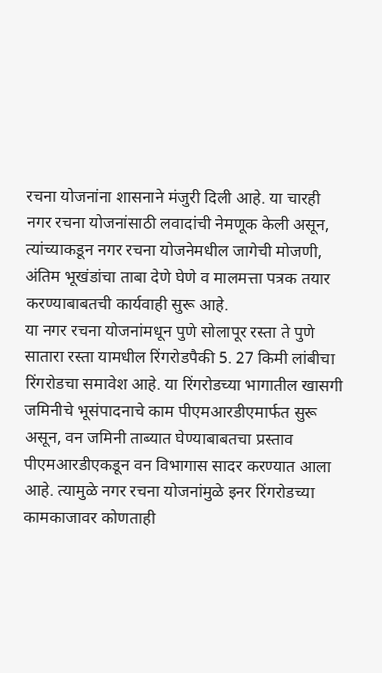रचना योजनांना शासनाने मंजुरी दिली आहे. या चारही नगर रचना योजनांसाठी लवादांची नेमणूक केली असून, त्यांच्याकडून नगर रचना योजनेमधील जागेची मोजणी, अंतिम भूखंडांचा ताबा देणे घेणे व मालमत्ता पत्रक तयार करण्याबाबतची कार्यवाही सुरू आहे.
या नगर रचना योजनांमधून पुणे सोलापूर रस्ता ते पुणे सातारा रस्ता यामधील रिंगरोडपैकी 5. 27 किमी लांबीचा रिंगरोडचा समावेश आहे. या रिंगरोडच्या भागातील खासगी जमिनीचे भूसंपादनाचे काम पीएमआरडीएमार्फत सुरू असून, वन जमिनी ताब्यात घेण्याबाबतचा प्रस्ताव पीएमआरडीएकडून वन विभागास सादर करण्यात आला आहे. त्यामुळे नगर रचना योजनांमुळे इनर रिंगरोडच्या कामकाजावर कोणताही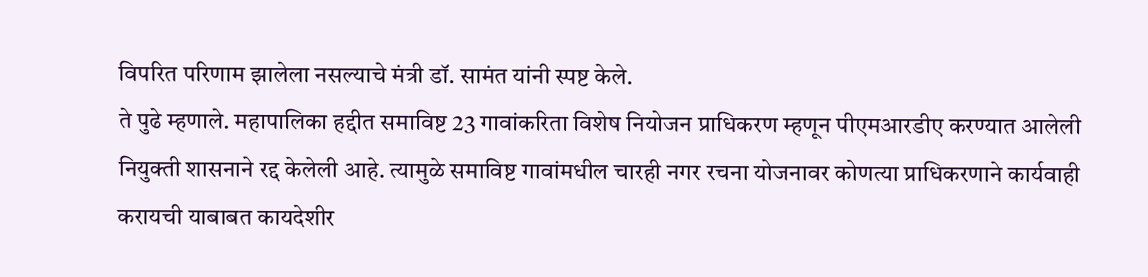विपरित परिणाम झालेला नसल्याचे मंत्री डॉ. सामंत यांनी स्पष्ट केले.
ते पुढे म्हणाले. महापालिका हद्दीत समाविष्ट 23 गावांकरिता विशेष नियोजन प्राधिकरण म्हणून पीएमआरडीए करण्यात आलेली नियुक्ती शासनाने रद्द केलेली आहे. त्यामुळे समाविष्ट गावांमधील चारही नगर रचना योजनावर कोणत्या प्राधिकरणाने कार्यवाही करायची याबाबत कायदेशीर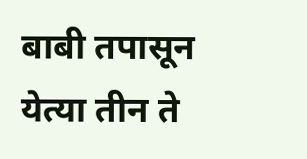बाबी तपासून येत्या तीन ते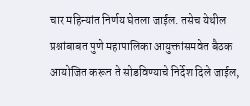चार महिन्यांत निर्णय घेतला जाईल. तसेच येथील प्रश्नांबाबत पुणे महापालिका आयुक्तांसमवेत बैठक आयोजित करून ते सोडविण्याचे निर्देश दिले जाईल,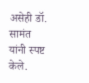असेही डॉ. सामंत यांनी स्पष्ट केले.